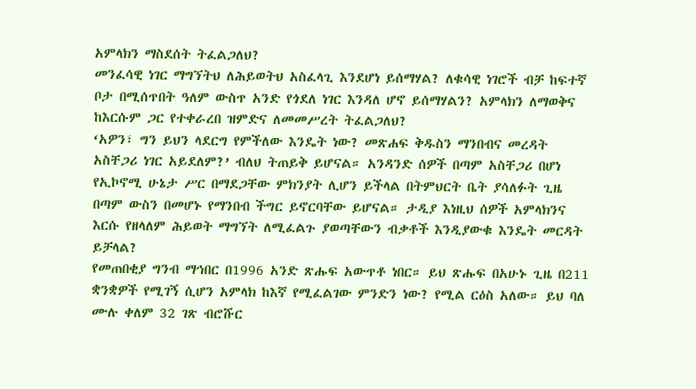አምላክን ማስደሰት ትፈልጋለህ?
መንፈሳዊ ነገር ማግኘትህ ለሕይወትህ አስፈላጊ እንደሆነ ይሰማሃል? ለቁሳዊ ነገሮች ብቻ ከፍተኛ ቦታ በሚሰጥበት ዓለም ውስጥ አንድ የጎደለ ነገር እንዳለ ሆኖ ይሰማሃልን? አምላክን ለማወቅና ከእርሱም ጋር የተቀራረበ ዝምድና ለመመሥረት ትፈልጋለህ?
‘አዎን፣ ግን ይህን ላደርግ የምችለው እንዴት ነው? መጽሐፍ ቅዱስን ማንበብና መረዳት አስቸጋሪ ነገር አይደለም?’ ብለህ ትጠይቅ ይሆናል። አንዳንድ ሰዎች በጣም አስቸጋሪ በሆነ የኢኮኖሚ ሁኔታ ሥር በማደጋቸው ምክንያት ሊሆን ይችላል በትምህርት ቤት ያሳለፉት ጊዜ በጣም ውስን በመሆኑ የማንበብ ችግር ይኖርባቸው ይሆናል። ታዲያ እነዚህ ሰዎች አምላክንና እርሱ የዘላለም ሕይወት ማግኘት ለሚፈልጉ ያወጣቸውን ብቃቶች እንዲያውቁ እንዴት መርዳት ይቻላል?
የመጠበቂያ ግንብ ማኅበር በ1996 አንድ ጽሑፍ አውጥቶ ነበር። ይህ ጽሑፍ በአሁኑ ጊዜ በ211 ቋንቋዎች የሚገኝ ሲሆን አምላክ ከእኛ የሚፈልገው ምንድን ነው? የሚል ርዕስ አለው። ይህ ባለ ሙሉ ቀለም 32 ገጽ ብሮሹር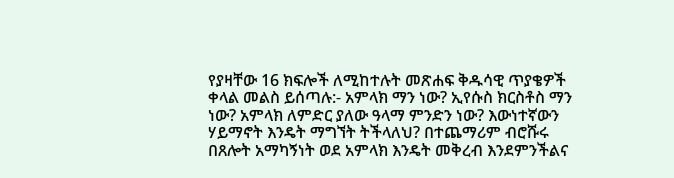የያዛቸው 16 ክፍሎች ለሚከተሉት መጽሐፍ ቅዱሳዊ ጥያቄዎች ቀላል መልስ ይሰጣሉ:- አምላክ ማን ነው? ኢየሱስ ክርስቶስ ማን ነው? አምላክ ለምድር ያለው ዓላማ ምንድን ነው? እውነተኛውን ሃይማኖት እንዴት ማግኘት ትችላለህ? በተጨማሪም ብሮሹሩ በጸሎት አማካኝነት ወደ አምላክ እንዴት መቅረብ እንደምንችልና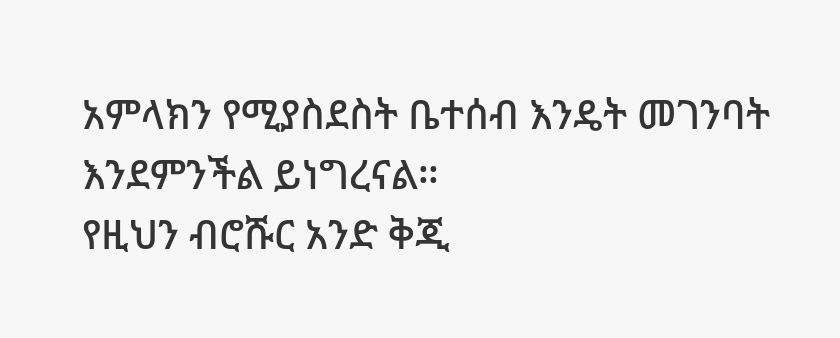አምላክን የሚያስደስት ቤተሰብ እንዴት መገንባት እንደምንችል ይነግረናል።
የዚህን ብሮሹር አንድ ቅጂ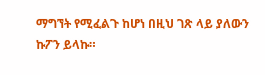ማግኘት የሚፈልጉ ከሆነ በዚህ ገጽ ላይ ያለውን ኩፖን ይላኩ።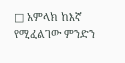□ አምላክ ከእኛ የሚፈልገው ምንድን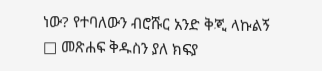ነው? የተባለውን ብሮሹር አንድ ቅጂ ላኩልኝ
□ መጽሐፍ ቅዱስን ያለ ክፍያ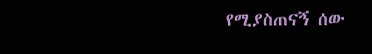የሚያስጠናኝ ሰው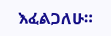እፈልጋለሁ።